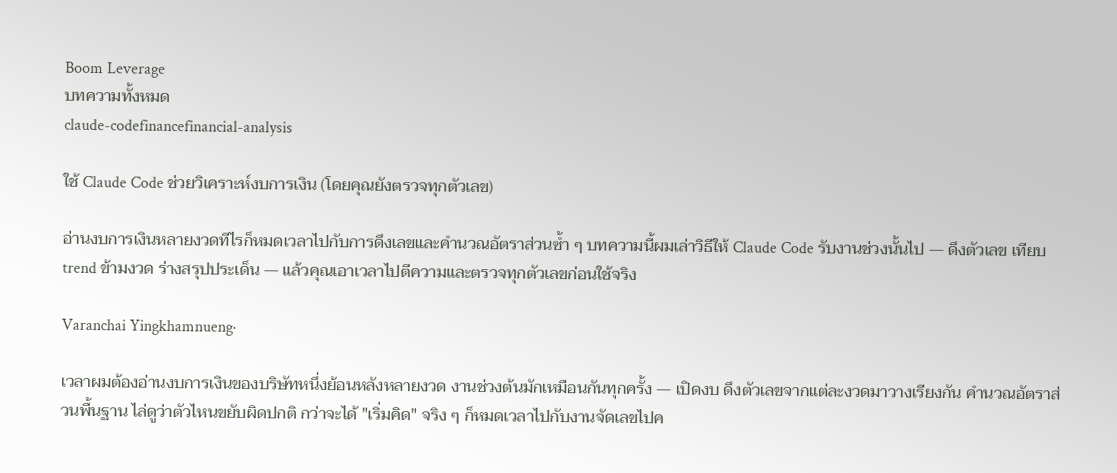Boom Leverage
บทความทั้งหมด
claude-codefinancefinancial-analysis

ใช้ Claude Code ช่วยวิเคราะห์งบการเงิน (โดยคุณยังตรวจทุกตัวเลข)

อ่านงบการเงินหลายงวดทีไรก็หมดเวลาไปกับการดึงเลขและคำนวณอัตราส่วนซ้ำ ๆ บทความนี้ผมเล่าวิธีให้ Claude Code รับงานช่วงนั้นไป — ดึงตัวเลข เทียบ trend ข้ามงวด ร่างสรุปประเด็น — แล้วคุณเอาเวลาไปตีความและตรวจทุกตัวเลขก่อนใช้จริง

Varanchai Yingkhamnueng·

เวลาผมต้องอ่านงบการเงินของบริษัทหนึ่งย้อนหลังหลายงวด งานช่วงต้นมักเหมือนกันทุกครั้ง — เปิดงบ ดึงตัวเลขจากแต่ละงวดมาวางเรียงกัน คำนวณอัตราส่วนพื้นฐาน ไล่ดูว่าตัวไหนขยับผิดปกติ กว่าจะได้ "เริ่มคิด" จริง ๆ ก็หมดเวลาไปกับงานจัดเลขไปค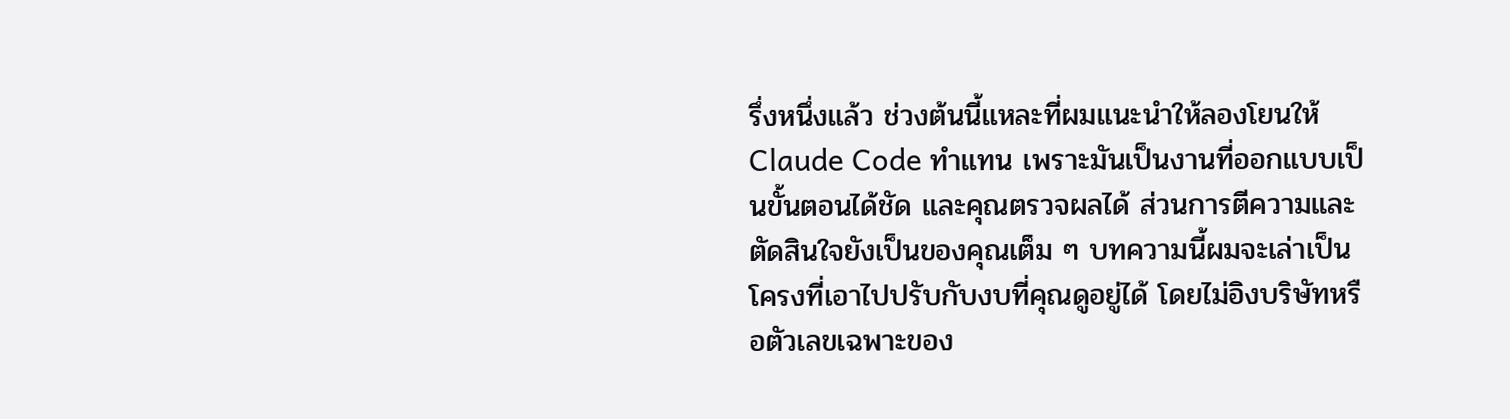รึ่งหนึ่งแล้ว ช่วงต้นนี้แหละที่ผมแนะนำให้ลองโยนให้ Claude Code ทำแทน เพราะมันเป็นงานที่ออกแบบเป็นขั้นตอนได้ชัด และคุณตรวจผลได้ ส่วนการตีความและตัดสินใจยังเป็นของคุณเต็ม ๆ บทความนี้ผมจะเล่าเป็นโครงที่เอาไปปรับกับงบที่คุณดูอยู่ได้ โดยไม่อิงบริษัทหรือตัวเลขเฉพาะของ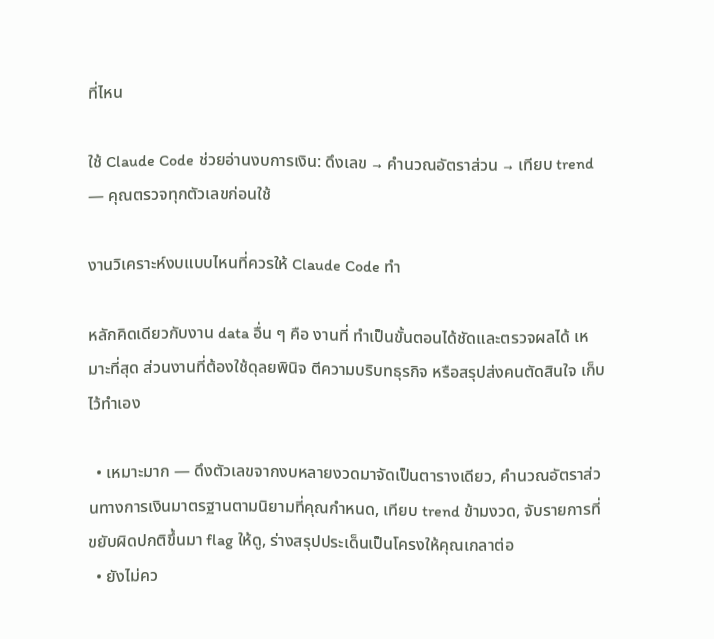ที่ไหน

ใช้ Claude Code ช่วยอ่านงบการเงิน: ดึงเลข → คำนวณอัตราส่วน → เทียบ trend — คุณตรวจทุกตัวเลขก่อนใช้

งานวิเคราะห์งบแบบไหนที่ควรให้ Claude Code ทำ

หลักคิดเดียวกับงาน data อื่น ๆ คือ งานที่ ทำเป็นขั้นตอนได้ชัดและตรวจผลได้ เหมาะที่สุด ส่วนงานที่ต้องใช้ดุลยพินิจ ตีความบริบทธุรกิจ หรือสรุปส่งคนตัดสินใจ เก็บไว้ทำเอง

  • เหมาะมาก — ดึงตัวเลขจากงบหลายงวดมาจัดเป็นตารางเดียว, คำนวณอัตราส่วนทางการเงินมาตรฐานตามนิยามที่คุณกำหนด, เทียบ trend ข้ามงวด, จับรายการที่ขยับผิดปกติขึ้นมา flag ให้ดู, ร่างสรุปประเด็นเป็นโครงให้คุณเกลาต่อ
  • ยังไม่คว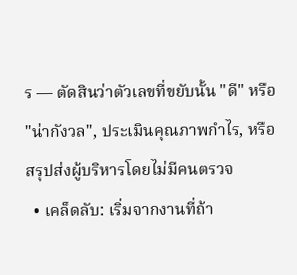ร — ตัดสินว่าตัวเลขที่ขยับนั้น "ดี" หรือ "น่ากังวล", ประเมินคุณภาพกำไร, หรือสรุปส่งผู้บริหารโดยไม่มีคนตรวจ
  • เคล็ดลับ: เริ่มจากงานที่ถ้า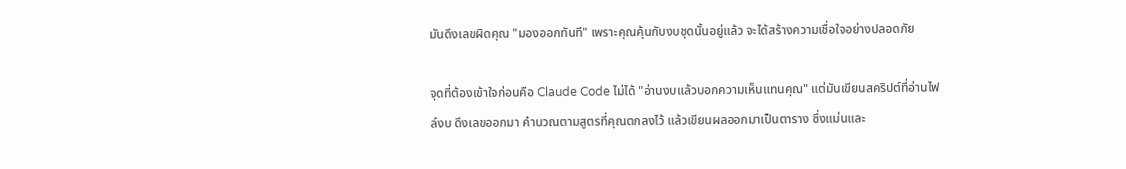มันดึงเลขผิดคุณ "มองออกทันที" เพราะคุณคุ้นกับงบชุดนั้นอยู่แล้ว จะได้สร้างความเชื่อใจอย่างปลอดภัย

จุดที่ต้องเข้าใจก่อนคือ Claude Code ไม่ได้ "อ่านงบแล้วบอกความเห็นแทนคุณ" แต่มันเขียนสคริปต์ที่อ่านไฟล์งบ ดึงเลขออกมา คำนวณตามสูตรที่คุณตกลงไว้ แล้วเขียนผลออกมาเป็นตาราง ซึ่งแม่นและ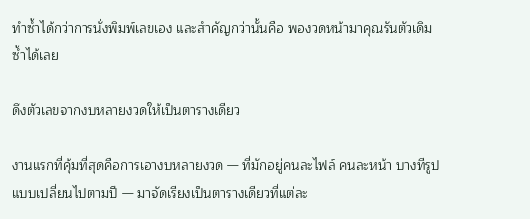ทำซ้ำได้กว่าการนั่งพิมพ์เลขเอง และสำคัญกว่านั้นคือ พองวดหน้ามาคุณรันตัวเดิมซ้ำได้เลย

ดึงตัวเลขจากงบหลายงวดให้เป็นตารางเดียว

งานแรกที่คุ้มที่สุดคือการเอางบหลายงวด — ที่มักอยู่คนละไฟล์ คนละหน้า บางทีรูปแบบเปลี่ยนไปตามปี — มาจัดเรียงเป็นตารางเดียวที่แต่ละ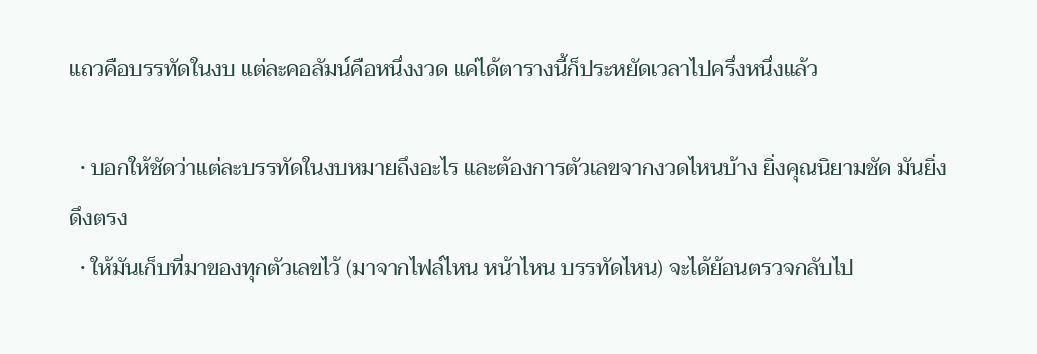แถวคือบรรทัดในงบ แต่ละคอลัมน์คือหนึ่งงวด แค่ได้ตารางนี้ก็ประหยัดเวลาไปครึ่งหนึ่งแล้ว

  • บอกให้ชัดว่าแต่ละบรรทัดในงบหมายถึงอะไร และต้องการตัวเลขจากงวดไหนบ้าง ยิ่งคุณนิยามชัด มันยิ่งดึงตรง
  • ให้มันเก็บที่มาของทุกตัวเลขไว้ (มาจากไฟล์ไหน หน้าไหน บรรทัดไหน) จะได้ย้อนตรวจกลับไป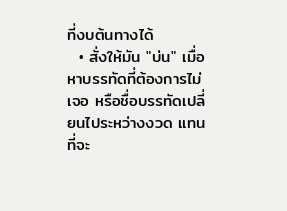ที่งบต้นทางได้
  • สั่งให้มัน "บ่น" เมื่อหาบรรทัดที่ต้องการไม่เจอ หรือชื่อบรรทัดเปลี่ยนไประหว่างงวด แทนที่จะ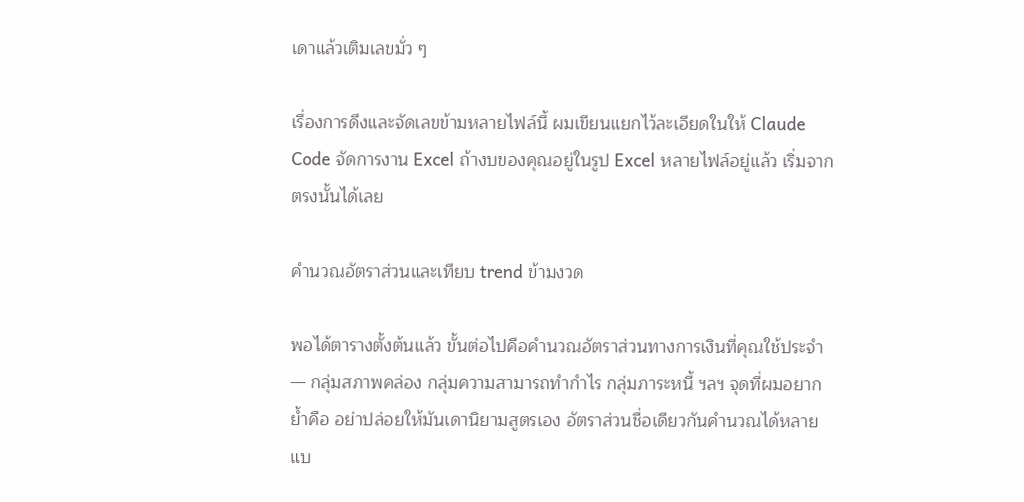เดาแล้วเติมเลขมั่ว ๆ

เรื่องการดึงและจัดเลขข้ามหลายไฟล์นี้ ผมเขียนแยกไว้ละเอียดในให้ Claude Code จัดการงาน Excel ถ้างบของคุณอยู่ในรูป Excel หลายไฟล์อยู่แล้ว เริ่มจากตรงนั้นได้เลย

คำนวณอัตราส่วนและเทียบ trend ข้ามงวด

พอได้ตารางตั้งต้นแล้ว ขั้นต่อไปคือคำนวณอัตราส่วนทางการเงินที่คุณใช้ประจำ — กลุ่มสภาพคล่อง กลุ่มความสามารถทำกำไร กลุ่มภาระหนี้ ฯลฯ จุดที่ผมอยากย้ำคือ อย่าปล่อยให้มันเดานิยามสูตรเอง อัตราส่วนชื่อเดียวกันคำนวณได้หลายแบ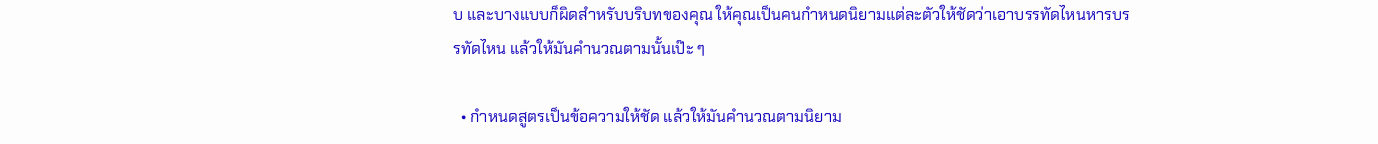บ และบางแบบก็ผิดสำหรับบริบทของคุณ ให้คุณเป็นคนกำหนดนิยามแต่ละตัวให้ชัดว่าเอาบรรทัดไหนหารบรรทัดไหน แล้วให้มันคำนวณตามนั้นเป๊ะ ๆ

  • กำหนดสูตรเป็นข้อความให้ชัด แล้วให้มันคำนวณตามนิยาม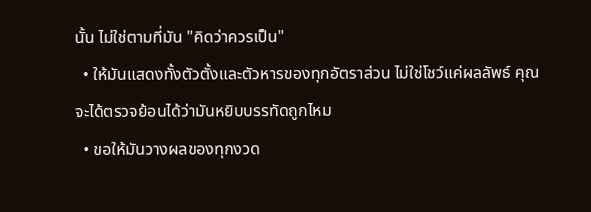นั้น ไม่ใช่ตามที่มัน "คิดว่าควรเป็น"
  • ให้มันแสดงทั้งตัวตั้งและตัวหารของทุกอัตราส่วน ไม่ใช่โชว์แค่ผลลัพธ์ คุณจะได้ตรวจย้อนได้ว่ามันหยิบบรรทัดถูกไหม
  • ขอให้มันวางผลของทุกงวด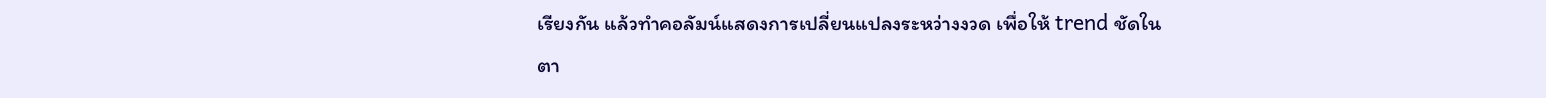เรียงกัน แล้วทำคอลัมน์แสดงการเปลี่ยนแปลงระหว่างงวด เพื่อให้ trend ชัดในตา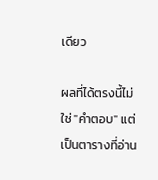เดียว

ผลที่ได้ตรงนี้ไม่ใช่ "คำตอบ" แต่เป็นตารางที่อ่าน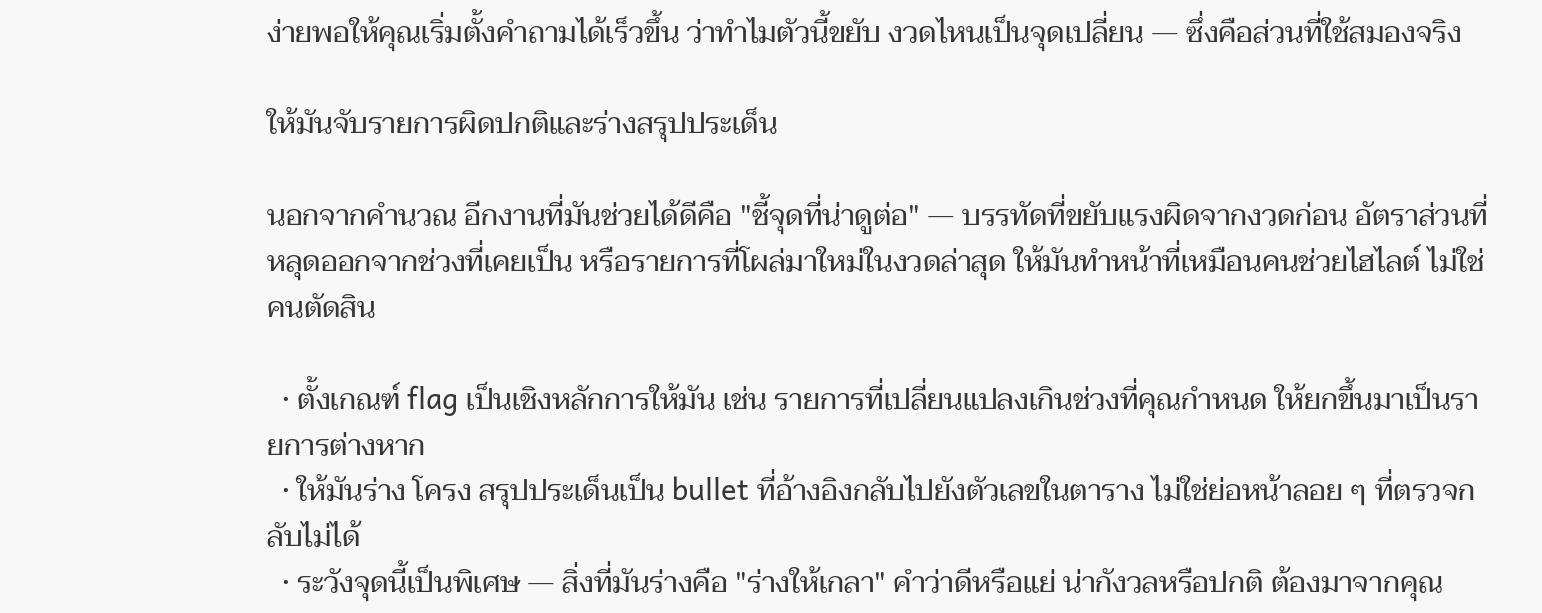ง่ายพอให้คุณเริ่มตั้งคำถามได้เร็วขึ้น ว่าทำไมตัวนี้ขยับ งวดไหนเป็นจุดเปลี่ยน — ซึ่งคือส่วนที่ใช้สมองจริง

ให้มันจับรายการผิดปกติและร่างสรุปประเด็น

นอกจากคำนวณ อีกงานที่มันช่วยได้ดีคือ "ชี้จุดที่น่าดูต่อ" — บรรทัดที่ขยับแรงผิดจากงวดก่อน อัตราส่วนที่หลุดออกจากช่วงที่เคยเป็น หรือรายการที่โผล่มาใหม่ในงวดล่าสุด ให้มันทำหน้าที่เหมือนคนช่วยไฮไลต์ ไม่ใช่คนตัดสิน

  • ตั้งเกณฑ์ flag เป็นเชิงหลักการให้มัน เช่น รายการที่เปลี่ยนแปลงเกินช่วงที่คุณกำหนด ให้ยกขึ้นมาเป็นรายการต่างหาก
  • ให้มันร่าง โครง สรุปประเด็นเป็น bullet ที่อ้างอิงกลับไปยังตัวเลขในตาราง ไม่ใช่ย่อหน้าลอย ๆ ที่ตรวจกลับไม่ได้
  • ระวังจุดนี้เป็นพิเศษ — สิ่งที่มันร่างคือ "ร่างให้เกลา" คำว่าดีหรือแย่ น่ากังวลหรือปกติ ต้องมาจากคุณ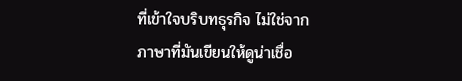ที่เข้าใจบริบทธุรกิจ ไม่ใช่จากภาษาที่มันเขียนให้ดูน่าเชื่อ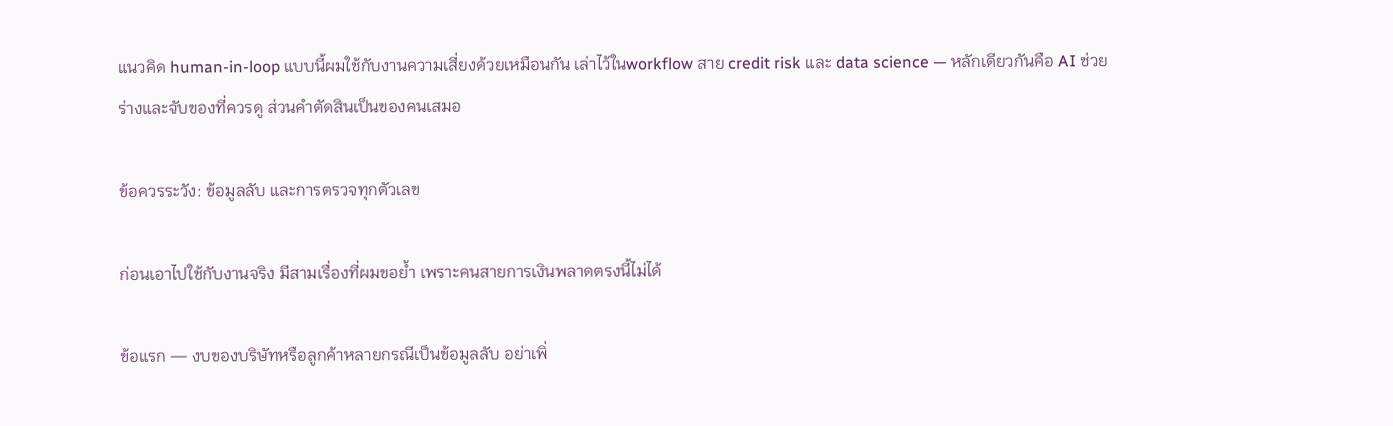แนวคิด human-in-loop แบบนี้ผมใช้กับงานความเสี่ยงด้วยเหมือนกัน เล่าไว้ในworkflow สาย credit risk และ data science — หลักเดียวกันคือ AI ช่วยร่างและจับของที่ควรดู ส่วนคำตัดสินเป็นของคนเสมอ

ข้อควรระวัง: ข้อมูลลับ และการตรวจทุกตัวเลข

ก่อนเอาไปใช้กับงานจริง มีสามเรื่องที่ผมขอย้ำ เพราะคนสายการเงินพลาดตรงนี้ไม่ได้

ข้อแรก — งบของบริษัทหรือลูกค้าหลายกรณีเป็นข้อมูลลับ อย่าเพิ่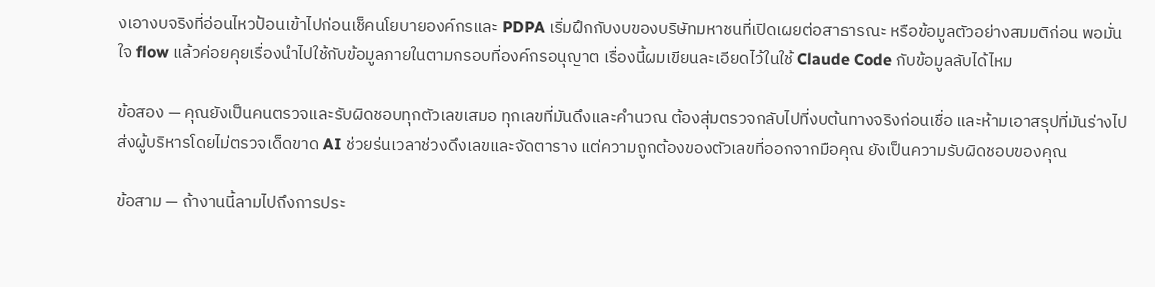งเอางบจริงที่อ่อนไหวป้อนเข้าไปก่อนเช็คนโยบายองค์กรและ PDPA เริ่มฝึกกับงบของบริษัทมหาชนที่เปิดเผยต่อสาธารณะ หรือข้อมูลตัวอย่างสมมติก่อน พอมั่นใจ flow แล้วค่อยคุยเรื่องนำไปใช้กับข้อมูลภายในตามกรอบที่องค์กรอนุญาต เรื่องนี้ผมเขียนละเอียดไว้ในใช้ Claude Code กับข้อมูลลับได้ไหม

ข้อสอง — คุณยังเป็นคนตรวจและรับผิดชอบทุกตัวเลขเสมอ ทุกเลขที่มันดึงและคำนวณ ต้องสุ่มตรวจกลับไปที่งบต้นทางจริงก่อนเชื่อ และห้ามเอาสรุปที่มันร่างไปส่งผู้บริหารโดยไม่ตรวจเด็ดขาด AI ช่วยร่นเวลาช่วงดึงเลขและจัดตาราง แต่ความถูกต้องของตัวเลขที่ออกจากมือคุณ ยังเป็นความรับผิดชอบของคุณ

ข้อสาม — ถ้างานนี้ลามไปถึงการประ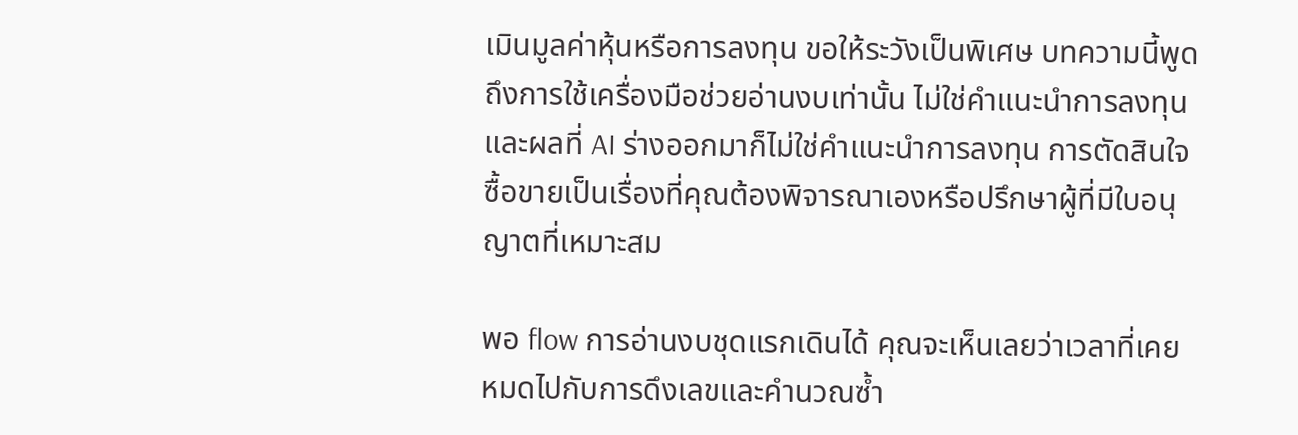เมินมูลค่าหุ้นหรือการลงทุน ขอให้ระวังเป็นพิเศษ บทความนี้พูดถึงการใช้เครื่องมือช่วยอ่านงบเท่านั้น ไม่ใช่คำแนะนำการลงทุน และผลที่ AI ร่างออกมาก็ไม่ใช่คำแนะนำการลงทุน การตัดสินใจซื้อขายเป็นเรื่องที่คุณต้องพิจารณาเองหรือปรึกษาผู้ที่มีใบอนุญาตที่เหมาะสม

พอ flow การอ่านงบชุดแรกเดินได้ คุณจะเห็นเลยว่าเวลาที่เคยหมดไปกับการดึงเลขและคำนวณซ้ำ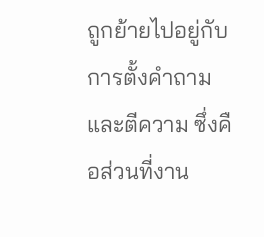ถูกย้ายไปอยู่กับการตั้งคำถามและตีความ ซึ่งคือส่วนที่งาน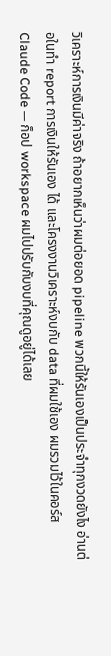วิเคราะห์การเงินมีค่าจริง ถ้าอยากเห็นว่าผมต่อยอด pipeline พวกนี้ให้รันเองเป็นประจำทุกงวดยังไง อ่านต่อในทำ report การเงินให้รันเอง ได้ และโครงงานวิเคราะห์งบกับ data ที่ผมใช้เอง ผมรวมไว้ในคอร์ส Claude Code — ก็อป workspace ผมไปปรับกับงบที่คุณดูอยู่ได้เลย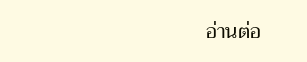อ่านต่อ